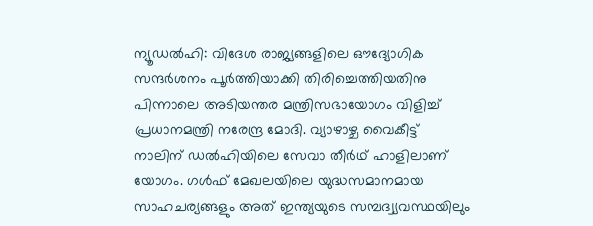ന്യൂഡൽഹി: വിദേശ രാജ്യങ്ങളിലെ ഔദ്യോഗിക സന്ദർശനം പൂർത്തിയാക്കി തിരിച്ചെത്തിയതിനു പിന്നാലെ അടിയന്തര മന്ത്രിസഭായോഗം വിളിച്ച് പ്രധാനമന്ത്രി നരേന്ദ്ര മോദി. വ്യാഴാഴ്ച വൈകീട്ട് നാലിന് ഡൽഹിയിലെ സേവാ തീർഥ് ഹാളിലാണ് യോഗം. ഗൾഫ് മേഖലയിലെ യുദ്ധസമാനമായ സാഹചര്യങ്ങളും അത് ഇന്ത്യയുടെ സമ്പദ്വ്യവസ്ഥയിലും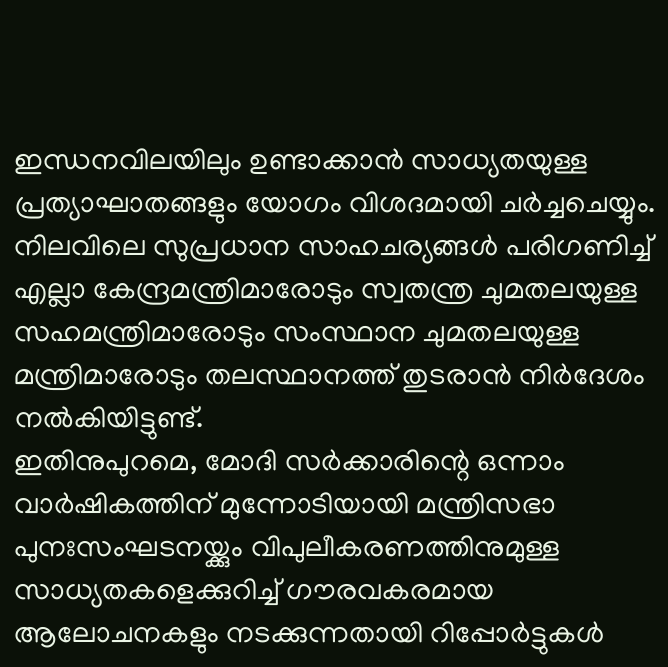ഇന്ധനവിലയിലും ഉണ്ടാക്കാൻ സാധ്യതയുള്ള പ്രത്യാഘാതങ്ങളും യോഗം വിശദമായി ചർച്ചചെയ്യും.
നിലവിലെ സുപ്രധാന സാഹചര്യങ്ങൾ പരിഗണിച്ച് എല്ലാ കേന്ദ്രമന്ത്രിമാരോടും സ്വതന്ത്ര ചുമതലയുള്ള സഹമന്ത്രിമാരോടും സംസ്ഥാന ചുമതലയുള്ള മന്ത്രിമാരോടും തലസ്ഥാനത്ത് തുടരാൻ നിർദേശം നൽകിയിട്ടുണ്ട്.
ഇതിനുപുറമെ, മോദി സർക്കാരിന്റെ ഒന്നാം വാർഷികത്തിന് മുന്നോടിയായി മന്ത്രിസഭാ പുനഃസംഘടനയ്ക്കും വിപുലീകരണത്തിനുമുള്ള സാധ്യതകളെക്കുറിച്ച് ഗൗരവകരമായ ആലോചനകളും നടക്കുന്നതായി റിപ്പോർട്ടുകൾ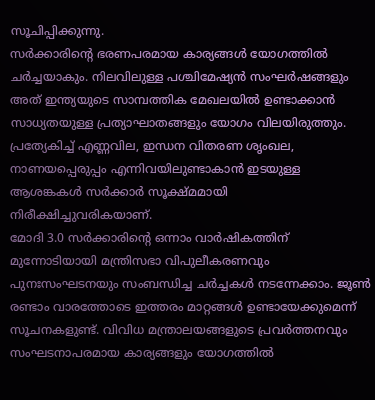സൂചിപ്പിക്കുന്നു.
സർക്കാരിന്റെ ഭരണപരമായ കാര്യങ്ങൾ യോഗത്തിൽ ചർച്ചയാകും. നിലവിലുള്ള പശ്ചിമേഷ്യൻ സംഘർഷങ്ങളും അത് ഇന്ത്യയുടെ സാമ്പത്തിക മേഖലയിൽ ഉണ്ടാക്കാൻ സാധ്യതയുള്ള പ്രത്യാഘാതങ്ങളും യോഗം വിലയിരുത്തും. പ്രത്യേകിച്ച് എണ്ണവില, ഇന്ധന വിതരണ ശൃംഖല, നാണയപ്പെരുപ്പം എന്നിവയിലുണ്ടാകാൻ ഇടയുള്ള ആശങ്കകൾ സർക്കാർ സൂക്ഷ്മമായി നിരീക്ഷിച്ചുവരികയാണ്.
മോദി 3.0 സർക്കാരിന്റെ ഒന്നാം വാർഷികത്തിന് മുന്നോടിയായി മന്ത്രിസഭാ വിപുലീകരണവും പുനഃസംഘടനയും സംബന്ധിച്ച ചർച്ചകൾ നടന്നേക്കാം. ജൂൺ രണ്ടാം വാരത്തോടെ ഇത്തരം മാറ്റങ്ങൾ ഉണ്ടായേക്കുമെന്ന് സൂചനകളുണ്ട്. വിവിധ മന്ത്രാലയങ്ങളുടെ പ്രവർത്തനവും സംഘടനാപരമായ കാര്യങ്ങളും യോഗത്തിൽ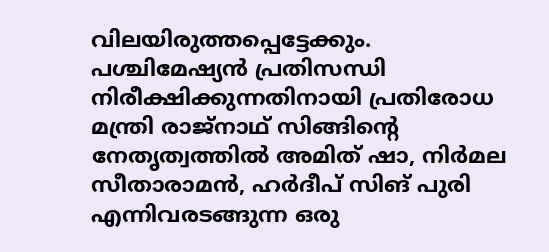വിലയിരുത്തപ്പെട്ടേക്കും.
പശ്ചിമേഷ്യൻ പ്രതിസന്ധി നിരീക്ഷിക്കുന്നതിനായി പ്രതിരോധ മന്ത്രി രാജ്നാഥ് സിങ്ങിന്റെ നേതൃത്വത്തിൽ അമിത് ഷാ, നിർമല സീതാരാമൻ, ഹർദീപ് സിങ് പുരി എന്നിവരടങ്ങുന്ന ഒരു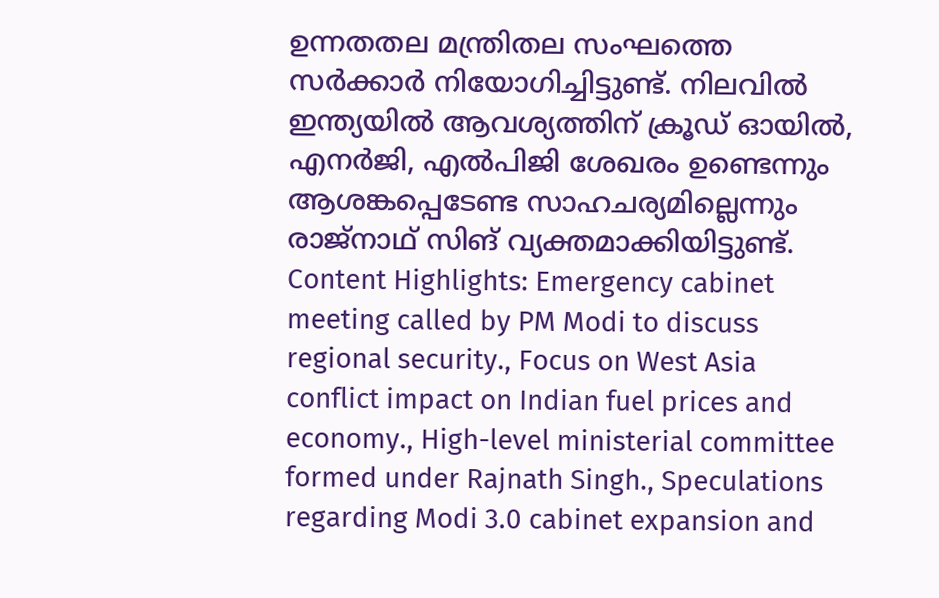ഉന്നതതല മന്ത്രിതല സംഘത്തെ സർക്കാർ നിയോഗിച്ചിട്ടുണ്ട്. നിലവിൽ ഇന്ത്യയിൽ ആവശ്യത്തിന് ക്രൂഡ് ഓയിൽ, എനർജി, എൽപിജി ശേഖരം ഉണ്ടെന്നും ആശങ്കപ്പെടേണ്ട സാഹചര്യമില്ലെന്നും രാജ്നാഥ് സിങ് വ്യക്തമാക്കിയിട്ടുണ്ട്.
Content Highlights: Emergency cabinet meeting called by PM Modi to discuss regional security., Focus on West Asia conflict impact on Indian fuel prices and economy., High-level ministerial committee formed under Rajnath Singh., Speculations regarding Modi 3.0 cabinet expansion and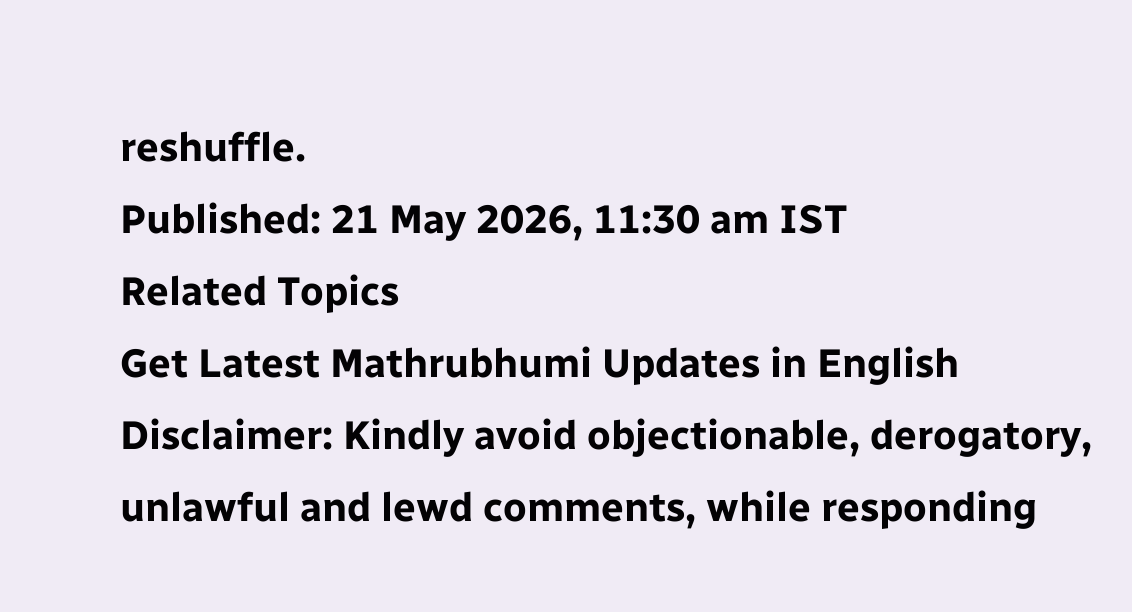reshuffle.
Published: 21 May 2026, 11:30 am IST
Related Topics
Get Latest Mathrubhumi Updates in English
Disclaimer: Kindly avoid objectionable, derogatory, unlawful and lewd comments, while responding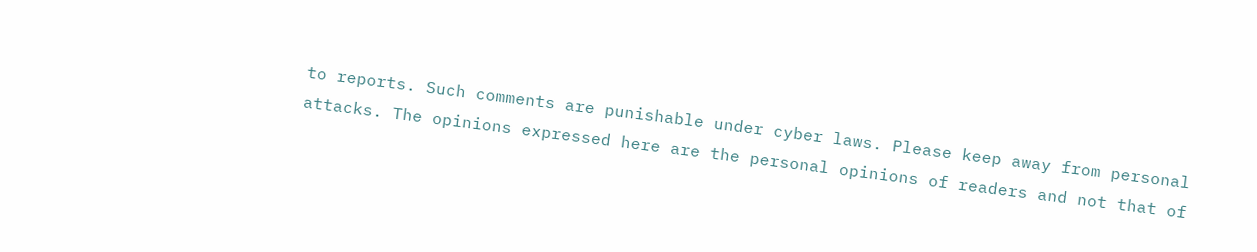to reports. Such comments are punishable under cyber laws. Please keep away from personal attacks. The opinions expressed here are the personal opinions of readers and not that of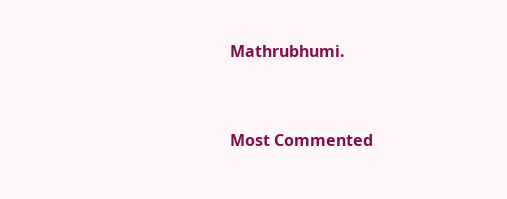Mathrubhumi.



Most Commented